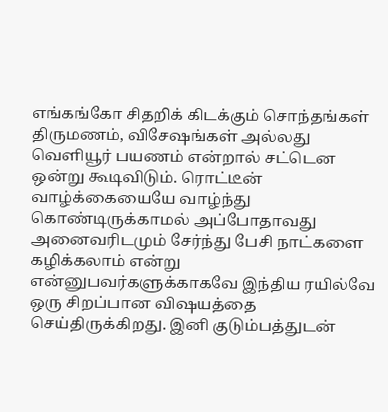எங்கங்கோ சிதறிக் கிடக்கும் சொந்தங்கள் திருமணம், விசேஷங்கள் அல்லது வெளியூர் பயணம் என்றால் சட்டென ஒன்று கூடிவிடும். ரொட்டீன் வாழ்க்கையையே வாழ்ந்து கொண்டிருக்காமல் அப்போதாவது அனைவரிடமும் சேர்ந்து பேசி நாட்களை கழிக்கலாம் என்று என்னுபவர்களுக்காகவே இந்திய ரயில்வே ஒரு சிறப்பான விஷயத்தை செய்திருக்கிறது. இனி குடும்பத்துடன்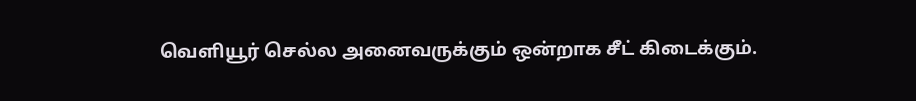வெளியூர் செல்ல அனைவருக்கும் ஒன்றாக சீட் கிடைக்கும்.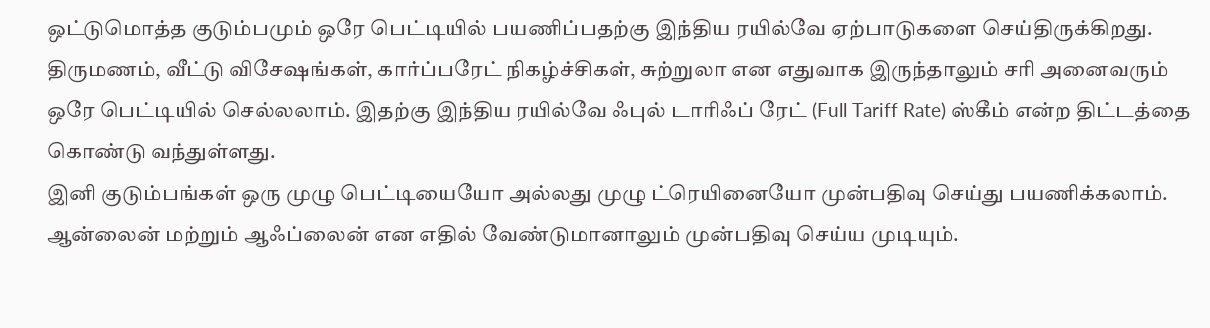ஒட்டுமொத்த குடும்பமும் ஒரே பெட்டியில் பயணிப்பதற்கு இந்திய ரயில்வே ஏற்பாடுகளை செய்திருக்கிறது. திருமணம், வீட்டு விசேஷங்கள், கார்ப்பரேட் நிகழ்ச்சிகள், சுற்றுலா என எதுவாக இருந்தாலும் சரி அனைவரும் ஒரே பெட்டியில் செல்லலாம். இதற்கு இந்திய ரயில்வே ஃபுல் டாரிஃப் ரேட் (Full Tariff Rate) ஸ்கீம் என்ற திட்டத்தை கொண்டு வந்துள்ளது.
இனி குடும்பங்கள் ஒரு முழு பெட்டியையோ அல்லது முழு ட்ரெயினையோ முன்பதிவு செய்து பயணிக்கலாம். ஆன்லைன் மற்றும் ஆஃப்லைன் என எதில் வேண்டுமானாலும் முன்பதிவு செய்ய முடியும்.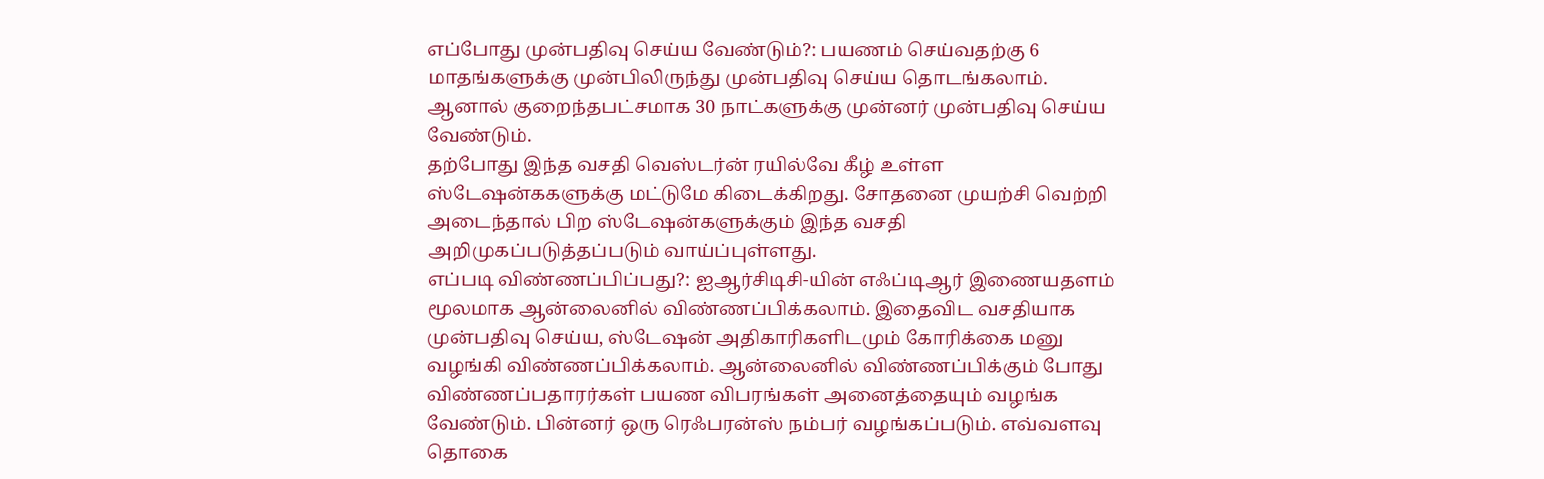எப்போது முன்பதிவு செய்ய வேண்டும்?: பயணம் செய்வதற்கு 6 மாதங்களுக்கு முன்பிலிருந்து முன்பதிவு செய்ய தொடங்கலாம். ஆனால் குறைந்தபட்சமாக 30 நாட்களுக்கு முன்னர் முன்பதிவு செய்ய வேண்டும்.
தற்போது இந்த வசதி வெஸ்டர்ன் ரயில்வே கீழ் உள்ள ஸ்டேஷன்ககளுக்கு மட்டுமே கிடைக்கிறது. சோதனை முயற்சி வெற்றி அடைந்தால் பிற ஸ்டேஷன்களுக்கும் இந்த வசதி அறிமுகப்படுத்தப்படும் வாய்ப்புள்ளது.
எப்படி விண்ணப்பிப்பது?: ஐஆர்சிடிசி-யின் எஃப்டிஆர் இணையதளம் மூலமாக ஆன்லைனில் விண்ணப்பிக்கலாம். இதைவிட வசதியாக முன்பதிவு செய்ய, ஸ்டேஷன் அதிகாரிகளிடமும் கோரிக்கை மனு வழங்கி விண்ணப்பிக்கலாம். ஆன்லைனில் விண்ணப்பிக்கும் போது விண்ணப்பதாரர்கள் பயண விபரங்கள் அனைத்தையும் வழங்க வேண்டும். பின்னர் ஒரு ரெஃபரன்ஸ் நம்பர் வழங்கப்படும். எவ்வளவு தொகை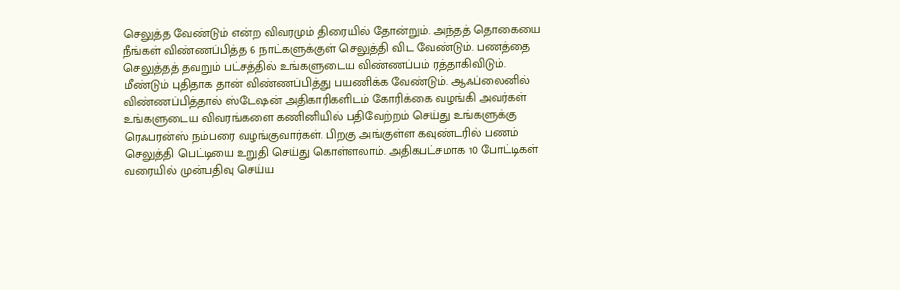செலுத்த வேண்டும் என்ற விவரமும் திரையில் தோன்றும். அந்தத் தொகையை நீங்கள் விண்ணப்பித்த 6 நாட்களுக்குள் செலுத்தி விட வேண்டும். பணத்தை செலுத்தத் தவறும் பட்சத்தில் உங்களுடைய விண்ணப்பம் ரத்தாகிவிடும்.
மீண்டும் புதிதாக தான் விண்ணப்பித்து பயணிக்க வேண்டும். ஆஃப்லைனில் விண்ணப்பித்தால் ஸ்டேஷன் அதிகாரிகளிடம் கோரிக்கை வழங்கி அவர்கள் உங்களுடைய விவரங்களை கணினியில் பதிவேற்றம் செய்து உங்களுக்கு ரெஃபரன்ஸ் நம்பரை வழங்குவார்கள். பிறகு அங்குள்ள கவுண்டரில் பணம் செலுத்தி பெட்டியை உறுதி செய்து கொள்ளலாம். அதிகபட்சமாக 10 போட்டிகள் வரையில் முன்பதிவு செய்ய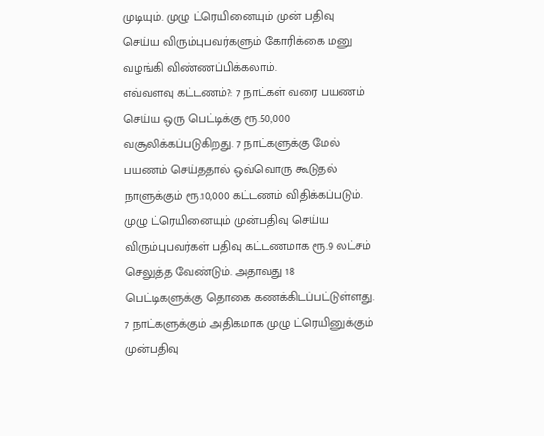முடியும். முழு ட்ரெயினையும் முன் பதிவு செய்ய விரும்புபவர்களும் கோரிக்கை மனு வழங்கி விண்ணப்பிக்கலாம்.
எவ்வளவு கட்டணம்?: 7 நாட்கள் வரை பயணம் செய்ய ஒரு பெட்டிக்கு ரூ.50,000 வசூலிக்கப்படுகிறது. 7 நாட்களுக்கு மேல் பயணம் செய்ததால் ஒவ்வொரு கூடுதல் நாளுக்கும் ரூ.10,000 கட்டணம் விதிக்கப்படும். முழு ட்ரெயினையும் முன்பதிவு செய்ய விரும்புபவர்கள் பதிவு கட்டணமாக ரூ.9 லட்சம் செலுத்த வேண்டும். அதாவது 18 பெட்டிகளுக்கு தொகை கணக்கிடப்பட்டுள்ளது. 7 நாட்களுக்கும் அதிகமாக முழு ட்ரெயினுக்கும் முன்பதிவு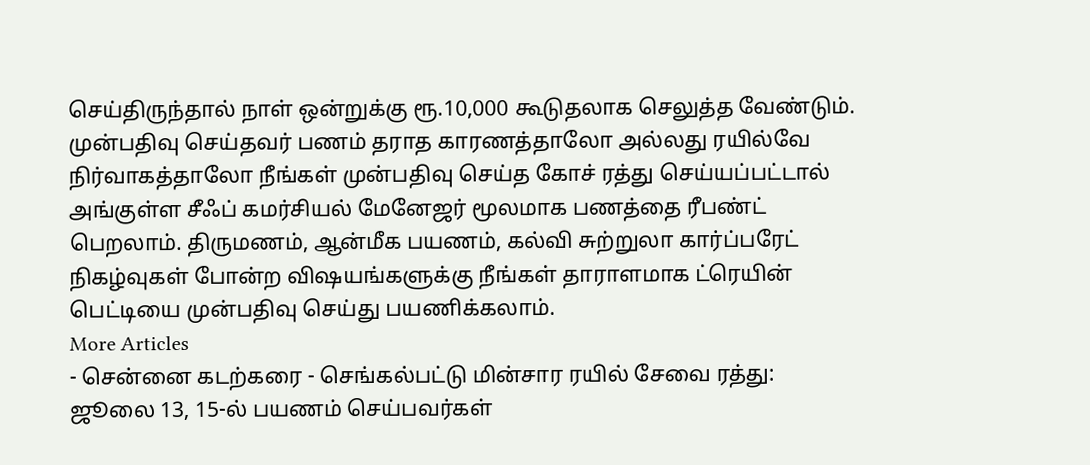செய்திருந்தால் நாள் ஒன்றுக்கு ரூ.10,000 கூடுதலாக செலுத்த வேண்டும்.
முன்பதிவு செய்தவர் பணம் தராத காரணத்தாலோ அல்லது ரயில்வே நிர்வாகத்தாலோ நீங்கள் முன்பதிவு செய்த கோச் ரத்து செய்யப்பட்டால் அங்குள்ள சீஃப் கமர்சியல் மேனேஜர் மூலமாக பணத்தை ரீபண்ட் பெறலாம். திருமணம், ஆன்மீக பயணம், கல்வி சுற்றுலா கார்ப்பரேட் நிகழ்வுகள் போன்ற விஷயங்களுக்கு நீங்கள் தாராளமாக ட்ரெயின் பெட்டியை முன்பதிவு செய்து பயணிக்கலாம்.
More Articles
- சென்னை கடற்கரை - செங்கல்பட்டு மின்சார ரயில் சேவை ரத்து: ஜூலை 13, 15-ல் பயணம் செய்பவர்கள்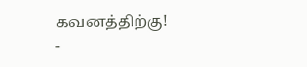கவனத்திற்கு!
-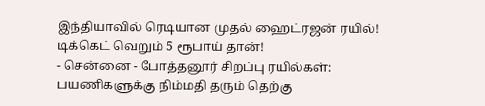இந்தியாவில் ரெடியான முதல் ஹைட்ரஜன் ரயில்! டிக்கெட் வெறும் 5 ரூபாய் தான்!
- சென்னை - போத்தனூர் சிறப்பு ரயில்கள்: பயணிகளுக்கு நிம்மதி தரும் தெற்கு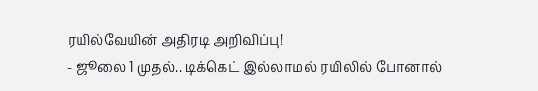ரயில்வேயின் அதிரடி அறிவிப்பு!
- ஜூலை 1 முதல்.. டிக்கெட் இல்லாமல் ரயிலில் போனால்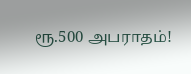ரூ.500 அபராதம்!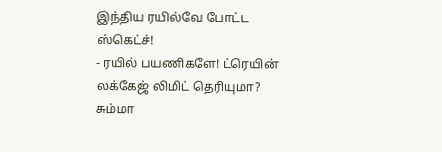இந்திய ரயில்வே போட்ட ஸ்கெட்ச்!
- ரயில் பயணிகளே! ட்ரெயின் லக்கேஜ் லிமிட் தெரியுமா? சும்மா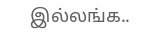இல்லங்க..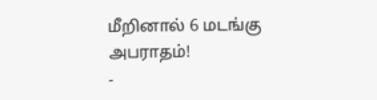மீறினால் 6 மடங்கு அபராதம்!
-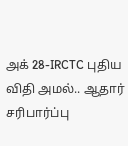அக் 28-IRCTC புதிய விதி அமல்.. ஆதார் சரிபார்ப்பு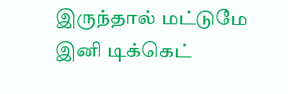இருந்தால் மட்டுமே இனி டிக்கெட்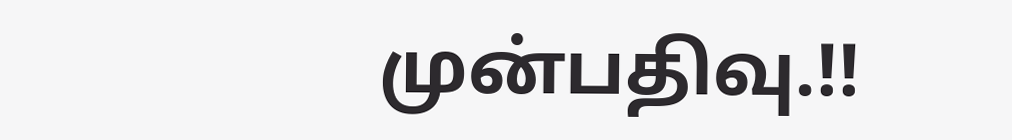முன்பதிவு.!!